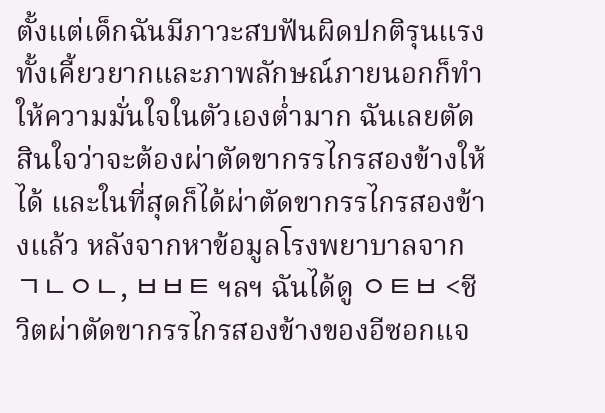ตั้งแต่เด็กฉันมีภาวะสบฟันผิดปกติรุนแรง ทั้งเคี้ยวยากและภาพลักษณ์ภายนอกก็ทำให้ความมั่นใจในตัวเองต่ำมาก ฉันเลยตัดสินใจว่าจะต้องผ่าตัดขากรรไกรสองข้างให้ได้ และในที่สุดก็ได้ผ่าตัดขากรรไกรสองข้างแล้ว หลังจากหาข้อมูลโรงพยาบาลจาก ㄱㄴㅇㄴ, ㅂㅂㅌ ฯลฯ ฉันได้ดู ㅇㅌㅂ <ชีวิตผ่าตัดขากรรไกรสองข้างของอีซอกแจ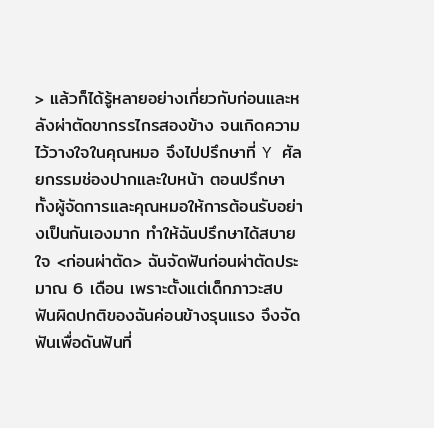> แล้วก็ได้รู้หลายอย่างเกี่ยวกับก่อนและหลังผ่าตัดขากรรไกรสองข้าง จนเกิดความไว้วางใจในคุณหมอ จึงไปปรึกษาที่ Y ศัลยกรรมช่องปากและใบหน้า ตอนปรึกษา ทั้งผู้จัดการและคุณหมอให้การต้อนรับอย่างเป็นกันเองมาก ทำให้ฉันปรึกษาได้สบายใจ <ก่อนผ่าตัด> ฉันจัดฟันก่อนผ่าตัดประมาณ 6 เดือน เพราะตั้งแต่เด็กภาวะสบฟันผิดปกติของฉันค่อนข้างรุนแรง จึงจัดฟันเพื่อดันฟันที่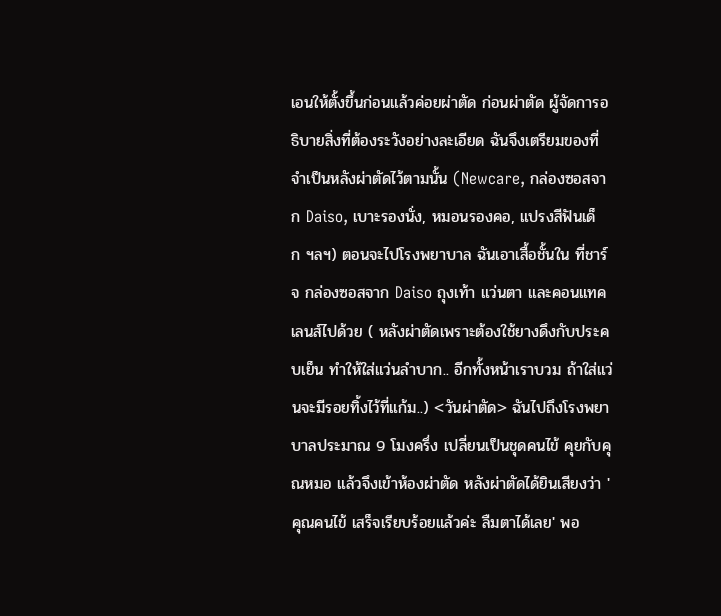เอนให้ตั้งขึ้นก่อนแล้วค่อยผ่าตัด ก่อนผ่าตัด ผู้จัดการอธิบายสิ่งที่ต้องระวังอย่างละเอียด ฉันจึงเตรียมของที่จำเป็นหลังผ่าตัดไว้ตามนั้น (Newcare, กล่องซอสจาก Daiso, เบาะรองนั่ง, หมอนรองคอ, แปรงสีฟันเด็ก ฯลฯ) ตอนจะไปโรงพยาบาล ฉันเอาเสื้อชั้นใน ที่ชาร์จ กล่องซอสจาก Daiso ถุงเท้า แว่นตา และคอนแทคเลนส์ไปด้วย ( หลังผ่าตัดเพราะต้องใช้ยางดึงกับประคบเย็น ทำให้ใส่แว่นลำบาก.. อีกทั้งหน้าเราบวม ถ้าใส่แว่นจะมีรอยทิ้งไว้ที่แก้ม..) <วันผ่าตัด> ฉันไปถึงโรงพยาบาลประมาณ 9 โมงครึ่ง เปลี่ยนเป็นชุดคนไข้ คุยกับคุณหมอ แล้วจึงเข้าห้องผ่าตัด หลังผ่าตัดได้ยินเสียงว่า 'คุณคนไข้ เสร็จเรียบร้อยแล้วค่ะ ลืมตาได้เลย' พอ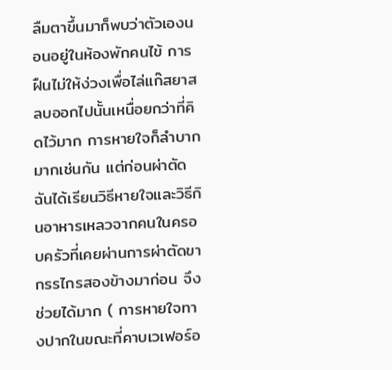ลืมตาขึ้นมาก็พบว่าตัวเองนอนอยู่ในห้องพักคนไข้ การฝืนไม่ให้ง่วงเพื่อไล่แก๊สยาสลบออกไปนั้นเหนื่อยกว่าที่คิดไว้มาก การหายใจก็ลำบากมากเช่นกัน แต่ก่อนผ่าตัดฉันได้เรียนวิธีหายใจและวิธีกินอาหารเหลวจากคนในครอบครัวที่เคยผ่านการผ่าตัดขากรรไกรสองข้างมาก่อน จึงช่วยได้มาก ( การหายใจทางปากในขณะที่คาบเวเฟอร์อ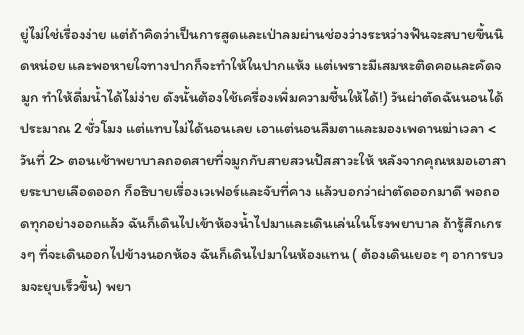ยู่ไม่ใช่เรื่องง่าย แต่ถ้าคิดว่าเป็นการสูดและเป่าลมผ่านช่องว่างระหว่างฟันจะสบายขึ้นนิดหน่อย และพอหายใจทางปากก็จะทำให้ในปากแห้ง แต่เพราะมีเสมหะติดคอและคัดจมูก ทำให้ดื่มน้ำได้ไม่ง่าย ดังนั้นต้องใช้เครื่องเพิ่มความชื้นให้ได้!) วันผ่าตัดฉันนอนได้ประมาณ 2 ชั่วโมง แต่แทบไม่ได้นอนเลย เอาแต่นอนลืมตาและมองเพดานฆ่าเวลา <วันที่ 2> ตอนเช้าพยาบาลถอดสายที่จมูกกับสายสวนปัสสาวะให้ หลังจากคุณหมอเอาสายระบายเลือดออก ก็อธิบายเรื่องเวเฟอร์และจับที่คาง แล้วบอกว่าผ่าตัดออกมาดี พอถอดทุกอย่างออกแล้ว ฉันก็เดินไปเข้าห้องน้ำไปมาและเดินเล่นในโรงพยาบาล ถ้ารู้สึกเกรงๆ ที่จะเดินออกไปข้างนอกห้อง ฉันก็เดินไปมาในห้องแทน ( ต้องเดินเยอะ ๆ อาการบวมจะยุบเร็วขึ้น) พยา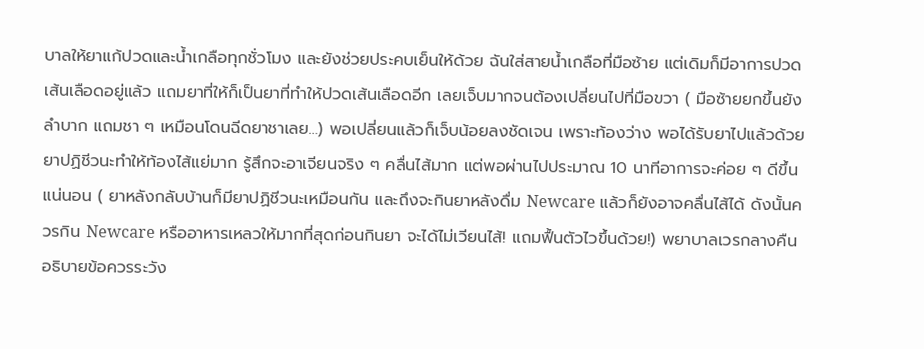บาลให้ยาแก้ปวดและน้ำเกลือทุกชั่วโมง และยังช่วยประคบเย็นให้ด้วย ฉันใส่สายน้ำเกลือที่มือซ้าย แต่เดิมก็มีอาการปวดเส้นเลือดอยู่แล้ว แถมยาที่ให้ก็เป็นยาที่ทำให้ปวดเส้นเลือดอีก เลยเจ็บมากจนต้องเปลี่ยนไปที่มือขวา ( มือซ้ายยกขึ้นยังลำบาก แถมชา ๆ เหมือนโดนฉีดยาชาเลย…) พอเปลี่ยนแล้วก็เจ็บน้อยลงชัดเจน เพราะท้องว่าง พอได้รับยาไปแล้วด้วยยาปฏิชีวนะทำให้ท้องไส้แย่มาก รู้สึกจะอาเจียนจริง ๆ คลื่นไส้มาก แต่พอผ่านไปประมาณ 10 นาทีอาการจะค่อย ๆ ดีขึ้นแน่นอน ( ยาหลังกลับบ้านก็มียาปฏิชีวนะเหมือนกัน และถึงจะกินยาหลังดื่ม Newcare แล้วก็ยังอาจคลื่นไส้ได้ ดังนั้นควรกิน Newcare หรืออาหารเหลวให้มากที่สุดก่อนกินยา จะได้ไม่เวียนไส้! แถมฟื้นตัวไวขึ้นด้วย!) พยาบาลเวรกลางคืนอธิบายข้อควรระวัง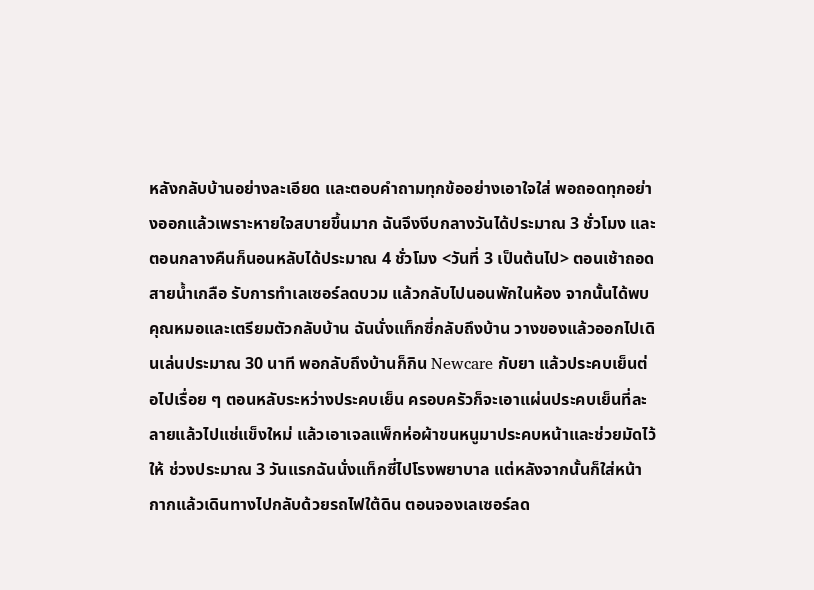หลังกลับบ้านอย่างละเอียด และตอบคำถามทุกข้ออย่างเอาใจใส่ พอถอดทุกอย่างออกแล้วเพราะหายใจสบายขึ้นมาก ฉันจึงงีบกลางวันได้ประมาณ 3 ชั่วโมง และตอนกลางคืนก็นอนหลับได้ประมาณ 4 ชั่วโมง <วันที่ 3 เป็นต้นไป> ตอนเช้าถอดสายน้ำเกลือ รับการทำเลเซอร์ลดบวม แล้วกลับไปนอนพักในห้อง จากนั้นได้พบคุณหมอและเตรียมตัวกลับบ้าน ฉันนั่งแท็กซี่กลับถึงบ้าน วางของแล้วออกไปเดินเล่นประมาณ 30 นาที พอกลับถึงบ้านก็กิน Newcare กับยา แล้วประคบเย็นต่อไปเรื่อย ๆ ตอนหลับระหว่างประคบเย็น ครอบครัวก็จะเอาแผ่นประคบเย็นที่ละลายแล้วไปแช่แข็งใหม่ แล้วเอาเจลแพ็กห่อผ้าขนหนูมาประคบหน้าและช่วยมัดไว้ให้ ช่วงประมาณ 3 วันแรกฉันนั่งแท็กซี่ไปโรงพยาบาล แต่หลังจากนั้นก็ใส่หน้ากากแล้วเดินทางไปกลับด้วยรถไฟใต้ดิน ตอนจองเลเซอร์ลด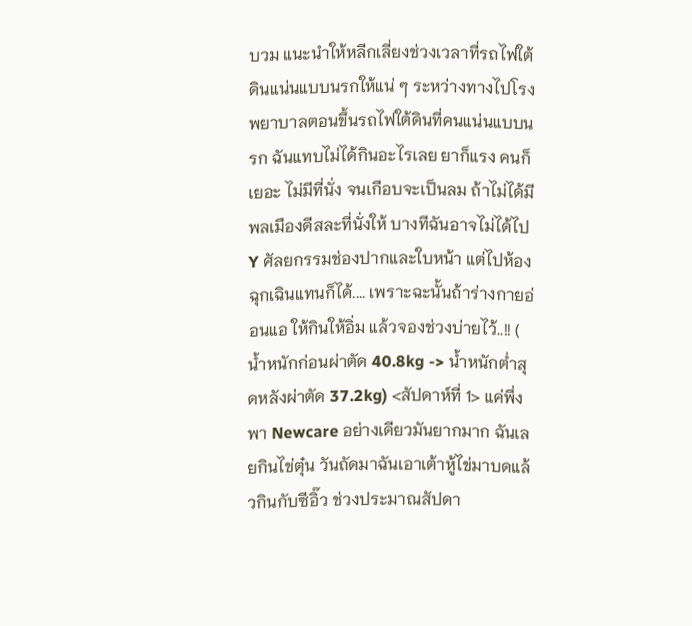บวม แนะนำให้หลีกเลี่ยงช่วงเวลาที่รถไฟใต้ดินแน่นแบบนรกให้แน่ ๆ ระหว่างทางไปโรงพยาบาลตอนขึ้นรถไฟใต้ดินที่คนแน่นแบบนรก ฉันแทบไม่ได้กินอะไรเลย ยาก็แรง คนก็เยอะ ไม่มีที่นั่ง จนเกือบจะเป็นลม ถ้าไม่ได้มีพลเมืองดีสละที่นั่งให้ บางทีฉันอาจไม่ได้ไป Y ศัลยกรรมช่องปากและใบหน้า แต่ไปห้องฉุกเฉินแทนก็ได้.... เพราะฉะนั้นถ้าร่างกายอ่อนแอ ให้กินให้อิ่ม แล้วจองช่วงบ่ายไว้..!! ( น้ำหนักก่อนผ่าตัด 40.8kg -> น้ำหนักต่ำสุดหลังผ่าตัด 37.2kg) <สัปดาห์ที่ 1> แค่พึ่งพา Newcare อย่างเดียวมันยากมาก ฉันเลยกินไข่ตุ๋น วันถัดมาฉันเอาเต้าหู้ไข่มาบดแล้วกินกับซีอิ๊ว ช่วงประมาณสัปดา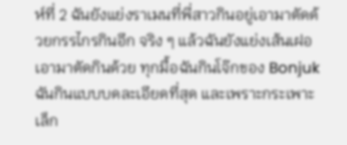ห์ที่ 2 ฉันยังแย่งราเมนที่พี่สาวกินอยู่เอามาตัดด้วยกรรไกรกินอีก จริง ๆ แล้วฉันยังแย่งเส้นเฝอเอามาตัดกินด้วย ทุกมื้อฉันกินโจ๊กของ Bonjuk ฉันกินแบบบดละเอียดที่สุด และเพราะกระเพาะเล็ก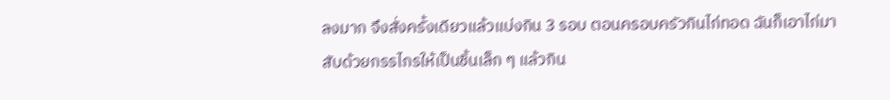ลงมาก จึงสั่งครั้งเดียวแล้วแบ่งกิน 3 รอบ ตอนครอบครัวกินไก่ทอด ฉันก็เอาไก่มาสับด้วยกรรไกรให้เป็นชิ้นเล็ก ๆ แล้วกิน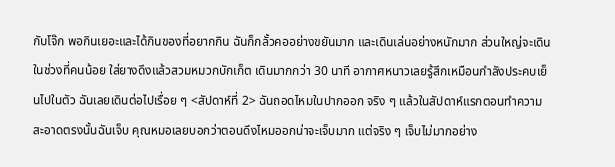กับโจ๊ก พอกินเยอะและได้กินของที่อยากกิน ฉันก็กลั้วคออย่างขยันมาก และเดินเล่นอย่างหนักมาก ส่วนใหญ่จะเดินในช่วงที่คนน้อย ใส่ยางดึงแล้วสวมหมวกบักเก็ต เดินมากกว่า 30 นาที อากาศหนาวเลยรู้สึกเหมือนกำลังประคบเย็นไปในตัว ฉันเลยเดินต่อไปเรื่อย ๆ <สัปดาห์ที่ 2> ฉันถอดไหมในปากออก จริง ๆ แล้วในสัปดาห์แรกตอนทำความสะอาดตรงนั้นฉันเจ็บ คุณหมอเลยบอกว่าตอนดึงไหมออกน่าจะเจ็บมาก แต่จริง ๆ เจ็บไม่มากอย่าง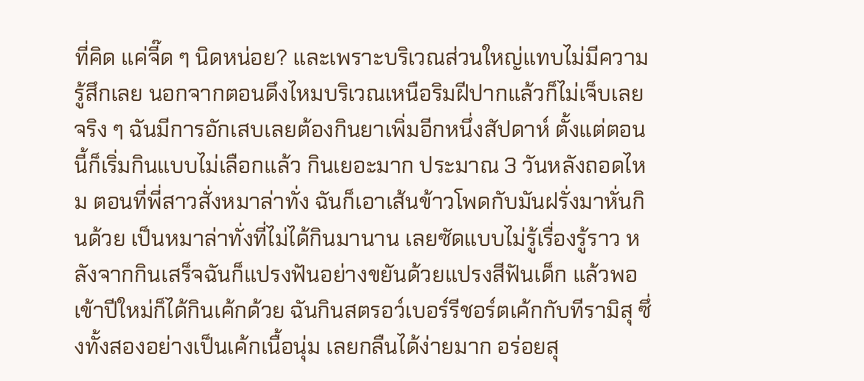ที่คิด แค่จี๊ด ๆ นิดหน่อย? และเพราะบริเวณส่วนใหญ่แทบไม่มีความรู้สึกเลย นอกจากตอนดึงไหมบริเวณเหนือริมฝีปากแล้วก็ไม่เจ็บเลยจริง ๆ ฉันมีการอักเสบเลยต้องกินยาเพิ่มอีกหนึ่งสัปดาห์ ตั้งแต่ตอนนี้ก็เริ่มกินแบบไม่เลือกแล้ว กินเยอะมาก ประมาณ 3 วันหลังถอดไหม ตอนที่พี่สาวสั่งหมาล่าทั่ง ฉันก็เอาเส้นข้าวโพดกับมันฝรั่งมาหั่นกินด้วย เป็นหมาล่าทั่งที่ไม่ได้กินมานาน เลยซัดแบบไม่รู้เรื่องรู้ราว หลังจากกินเสร็จฉันก็แปรงฟันอย่างขยันด้วยแปรงสีฟันเด็ก แล้วพอเข้าปีใหม่ก็ได้กินเค้กด้วย ฉันกินสตรอว์เบอร์รีชอร์ตเค้กกับทีรามิสุ ซึ่งทั้งสองอย่างเป็นเค้กเนื้อนุ่ม เลยกลืนได้ง่ายมาก อร่อยสุ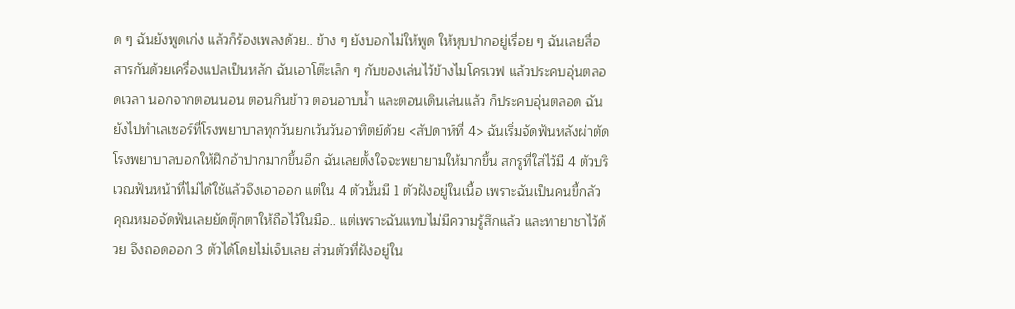ด ๆ ฉันยังพูดเก่ง แล้วก็ร้องเพลงด้วย.. ข้าง ๆ ยังบอกไม่ให้พูด ให้หุบปากอยู่เรื่อย ๆ ฉันเลยสื่อสารกันด้วยเครื่องแปลเป็นหลัก ฉันเอาโต๊ะเล็ก ๆ กับของเล่นไว้ข้างไมโครเวฟ แล้วประคบอุ่นตลอดเวลา นอกจากตอนนอน ตอนกินข้าว ตอนอาบน้ำ และตอนเดินเล่นแล้ว ก็ประคบอุ่นตลอด ฉันยังไปทำเลเซอร์ที่โรงพยาบาลทุกวันยกเว้นวันอาทิตย์ด้วย <สัปดาห์ที่ 4> ฉันเริ่มจัดฟันหลังผ่าตัด โรงพยาบาลบอกให้ฝึกอ้าปากมากขึ้นอีก ฉันเลยตั้งใจจะพยายามให้มากขึ้น สกรูที่ใส่ไว้มี 4 ตัวบริเวณฟันหน้าที่ไม่ได้ใช้แล้วจึงเอาออก แต่ใน 4 ตัวนั้นมี 1 ตัวฝังอยู่ในเนื้อ เพราะฉันเป็นคนขี้กลัว คุณหมอจัดฟันเลยยัดตุ๊กตาให้ถือไว้ในมือ.. แต่เพราะฉันแทบไม่มีความรู้สึกแล้ว และทายาชาไว้ด้วย จึงถอดออก 3 ตัวได้โดยไม่เจ็บเลย ส่วนตัวที่ฝังอยู่ใน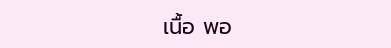เนื้อ พอ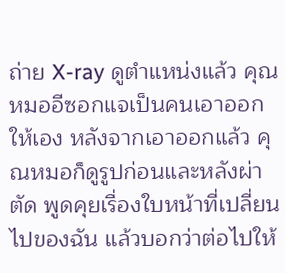ถ่าย X-ray ดูตำแหน่งแล้ว คุณหมออีซอกแจเป็นคนเอาออกให้เอง หลังจากเอาออกแล้ว คุณหมอก็ดูรูปก่อนและหลังผ่าตัด พูดคุยเรื่องใบหน้าที่เปลี่ยนไปของฉัน แล้วบอกว่าต่อไปให้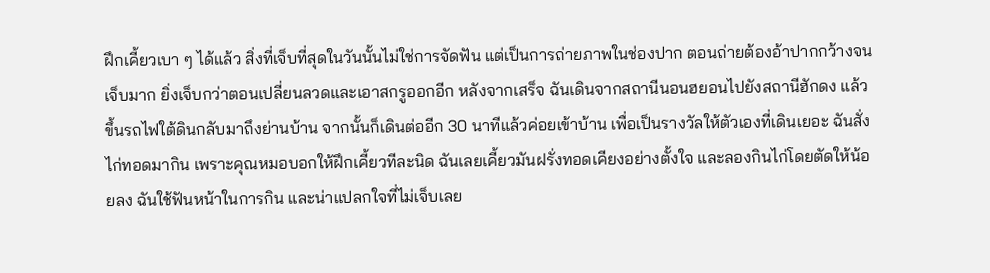ฝึกเคี้ยวเบา ๆ ได้แล้ว สิ่งที่เจ็บที่สุดในวันนั้นไม่ใช่การจัดฟัน แต่เป็นการถ่ายภาพในช่องปาก ตอนถ่ายต้องอ้าปากกว้างจนเจ็บมาก ยิ่งเจ็บกว่าตอนเปลี่ยนลวดและเอาสกรูออกอีก หลังจากเสร็จ ฉันเดินจากสถานีนอนฮยอนไปยังสถานีฮักดง แล้วขึ้นรถไฟใต้ดินกลับมาถึงย่านบ้าน จากนั้นก็เดินต่ออีก 30 นาทีแล้วค่อยเข้าบ้าน เพื่อเป็นรางวัลให้ตัวเองที่เดินเยอะ ฉันสั่งไก่ทอดมากิน เพราะคุณหมอบอกให้ฝึกเคี้ยวทีละนิด ฉันเลยเคี้ยวมันฝรั่งทอดเคียงอย่างตั้งใจ และลองกินไก่โดยตัดให้น้อยลง ฉันใช้ฟันหน้าในการกิน และน่าแปลกใจที่ไม่เจ็บเลย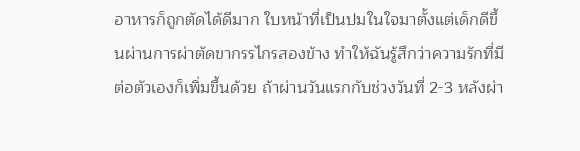อาหารก็ถูกตัดได้ดีมาก ใบหน้าที่เป็นปมในใจมาตั้งแต่เด็กดีขึ้นผ่านการผ่าตัดขากรรไกรสองข้าง ทำให้ฉันรู้สึกว่าความรักที่มีต่อตัวเองก็เพิ่มขึ้นด้วย ถ้าผ่านวันแรกกับช่วงวันที่ 2-3 หลังผ่า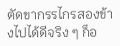ตัดขากรรไกรสองข้างไปได้ดีจริง ๆ ก็อ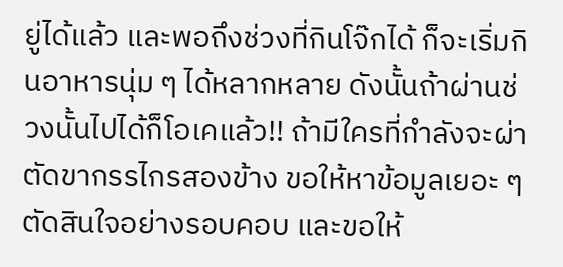ยู่ได้แล้ว และพอถึงช่วงที่กินโจ๊กได้ ก็จะเริ่มกินอาหารนุ่ม ๆ ได้หลากหลาย ดังนั้นถ้าผ่านช่วงนั้นไปได้ก็โอเคแล้ว!! ถ้ามีใครที่กำลังจะผ่าตัดขากรรไกรสองข้าง ขอให้หาข้อมูลเยอะ ๆ ตัดสินใจอย่างรอบคอบ และขอให้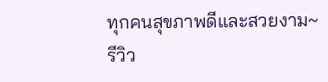ทุกคนสุขภาพดีและสวยงาม~
รีวิว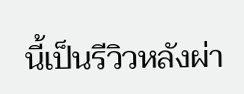นี้เป็นรีวิวหลังผ่า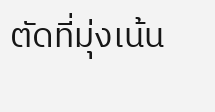ตัดที่มุ่งเน้น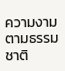ความงามตามธรรมชาติ